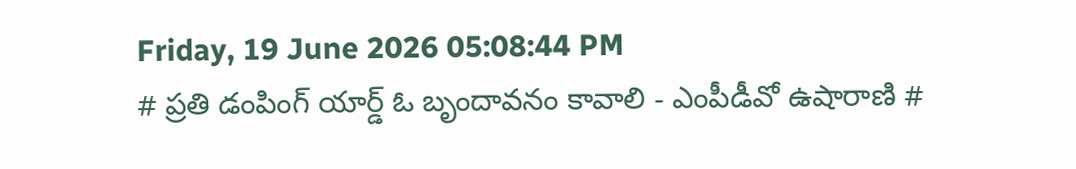Friday, 19 June 2026 05:08:44 PM
# ప్రతి డంపింగ్ యార్డ్ ఓ బృందావనం కావాలి - ఎంపీడీవో ఉషారాణి #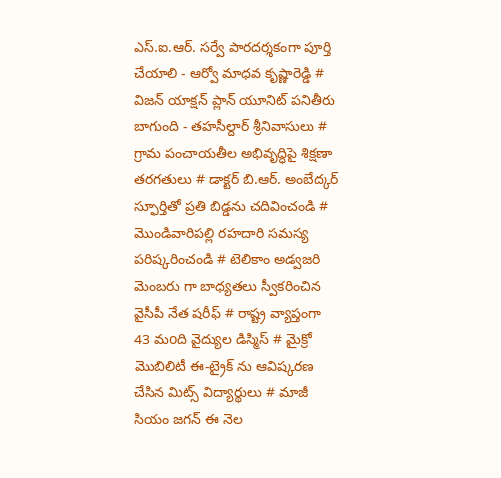ఎస్.ఐ.ఆర్. సర్వే పారదర్శకంగా పూర్తి చేయాలి - ఆర్వో మాధవ కృష్ణారెడ్డి # విజన్ యాక్షన్ ప్లాన్ యూనిట్ పనితీరు బాగుంది - తహసీల్దార్ శ్రీనివాసులు # గ్రామ పంచాయతీల అభివృద్ధిపై శిక్షణా తరగతులు # డాక్టర్ బి.ఆర్. అంబేద్కర్ స్ఫూర్తితో ప్రతి బిడ్డను చదివించండి # మొండివారిపల్లి రహదారి సమస్య పరిష్కరించండి # టెలికాం అడ్వజరి మెంబరు గా బాధ్యతలు స్వీకరించిన వైసీపీ నేత షరీఫ్‌ # రాష్ట్ర వ్యాప్తంగా 43 మoది వైద్యుల డిస్మిస్ # మైక్రో మొబిలిటీ ఈ-ట్రైక్ ను ఆవిష్కరణ చేసిన మిట్స్ విద్యార్థులు # మాజీ సియం జగన్ ఈ నెల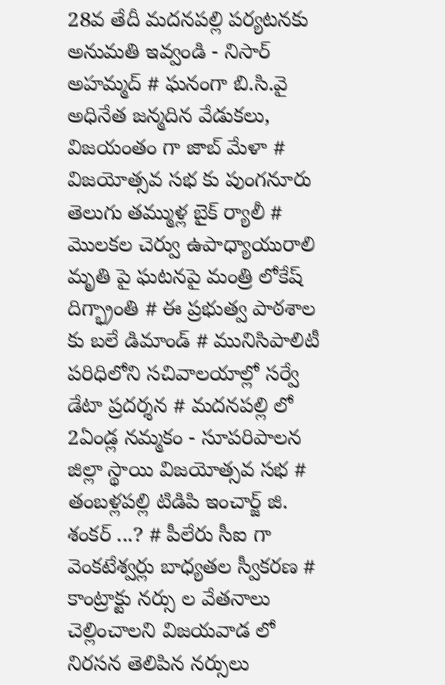28వ తేదీ మదనపల్లి పర్యటనకు అనుమతి ఇవ్వండి - నిసార్ అహమ్మద్ # ఘనంగా బి.సి.వై అధినేత జన్మదిన వేడుకలు, విజయంతం గా జాబ్ మేళా # విజయోత్సవ సభ కు పుంగనూరు తెలుగు తమ్ముళ్ల బైక్ ర్యాలీ # మొలకల చెర్వు ఉపాధ్యాయురాలి మృతి పై ఘటనపై మంత్రి లోకేష్ దిగ్భ్రాంతి # ఈ ప్రభుత్వ పాఠశాల కు బలే డిమాండ్ # మునిసిపాలిటీ పరిధిలోని సచివాలయాల్లో సర్వే డేటా ప్రదర్శన # మదనపల్లి లో 2ఏండ్ల నమ్మకం - సూపరిపాలన జిల్లా స్థాయి విజయోత్సవ సభ # తంబళ్లపల్లి టిడిపి ఇంచార్జ్ జి. శంకర్ ...? # పీలేరు సీఐ గా వెంకటేశ్వర్లు బాధ్యతల స్వీకరణ # కాంట్రాక్టు నర్సు ల వేతనాలు చెల్లించాలని విజయవాడ లో నిరసన తెలిపిన నర్సులు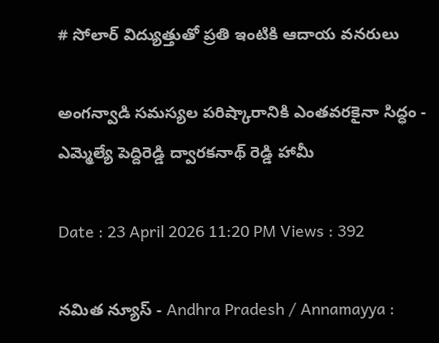# సోలార్ విద్యుత్తుతో ప్రతి ఇంటికి ఆదాయ వనరులు

అంగన్వాడి సమస్యల పరిష్కారానికి ఎంతవరకైనా సిద్ధం - ఎమ్మెల్యే పెద్దిరెడ్డి ద్వారకనాథ్ రెడ్డి హామీ

Date : 23 April 2026 11:20 PM Views : 392

నమిత న్యూస్ - Andhra Pradesh / Annamayya :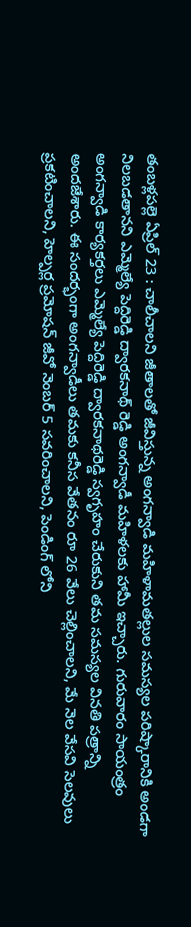తంబళ్లపల్లె ఏప్రిల్ 23 : చాలీచాలని జీతాలతో జీవిస్తున్న అంగన్వాడి మహిళామతల్లుల సమస్యల పరిష్కారానికి అండగా నిలబడతానని ఎమ్మెల్యే పెద్దిరెడ్డి ద్వారకనాథ్ రెడ్డి అంగన్వాడీ మహిళలకు హామీ ఇచ్చారు. గురువారం సాయంత్రం అంగన్వాడి కార్యకర్తలు ఎమ్మెల్యే పెద్దిరెడ్డి ద్వారకనాథరెడ్డి స్వగృహం చేరుకుని తమ సమస్యల వినతి పత్రాన్ని అందజేశారు. ఈ సందర్భంగా అంగన్వాడీలు తమకు కనీస వేతనం రూ 26 వేలు చెల్లించాలని, మే నెల వేసవి సెలవులు ప్రకటించాలని, హెల్పర్ల ప్రమోషన్ జీవో నెంబర్ 5 సవరించాలని, పెండింగ్ లోని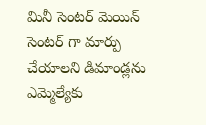మినీ సెంటర్ మెయిన్ సెంటర్ గా మార్పు చేయాలని డిమాండ్లను ఎమ్మెల్యేకు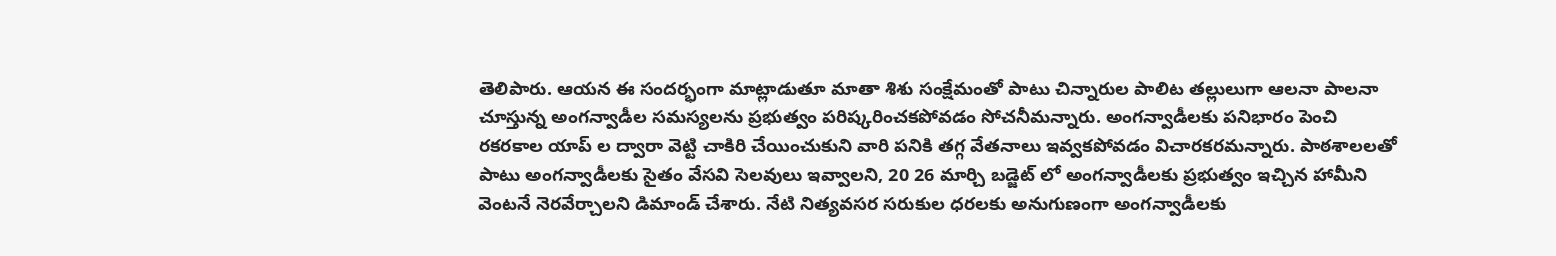తెలిపారు. ఆయన ఈ సందర్భంగా మాట్లాడుతూ మాతా శిశు సంక్షేమంతో పాటు చిన్నారుల పాలిట తల్లులుగా ఆలనా పాలనా చూస్తున్న అంగన్వాడీల సమస్యలను ప్రభుత్వం పరిష్కరించకపోవడం సోచనీమన్నారు. అంగన్వాడీలకు పనిభారం పెంచి రకరకాల యాప్ ల ద్వారా వెట్టి చాకిరి చేయించుకుని వారి పనికి తగ్గ వేతనాలు ఇవ్వకపోవడం విచారకరమన్నారు. పాఠశాలలతో పాటు అంగన్వాడీలకు సైతం వేసవి సెలవులు ఇవ్వాలని, 20 26 మార్చి బడ్జెట్ లో అంగన్వాడీలకు ప్రభుత్వం ఇచ్చిన హామీని వెంటనే నెరవేర్చాలని డిమాండ్ చేశారు. నేటి నిత్యవసర సరుకుల ధరలకు అనుగుణంగా అంగన్వాడీలకు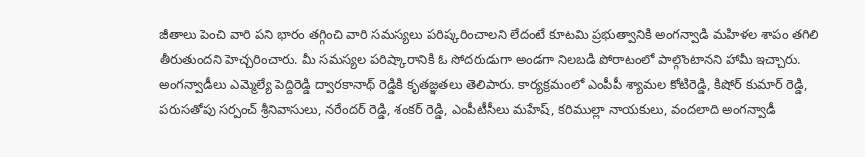జీతాలు పెంచి వారి పని భారం తగ్గించి వారి సమస్యలు పరిష్కరించాలని లేదంటే కూటమి ప్రభుత్వానికి అంగన్వాడి మహిళల శాపం తగిలి తీరుతుందని హెచ్చరించారు. మీ సమస్యల పరిష్కారానికి ఓ సోదరుడుగా అండగా నిలబడి పోరాటంలో పాల్గొంటానని హామీ ఇచ్చారు. అంగన్వాడీలు ఎమ్మెల్యే పెద్దిరెడ్డి ద్వారకానాథ్ రెడ్డికి కృతజ్ఞతలు తెలిపారు. కార్యక్రమంలో ఎంపీపీ శ్యామల కోటిరెడ్డి, కిషోర్ కుమార్ రెడ్డి, పరుసతోపు సర్పంచ్ శ్రీనివాసులు, నరేందర్ రెడ్డి, శంకర్ రెడ్డి, ఎంపీటీసీలు మహేష్, కరిముల్లా నాయకులు, వందలాది అంగన్వాడీ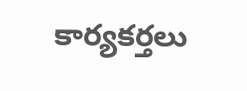కార్యకర్తలు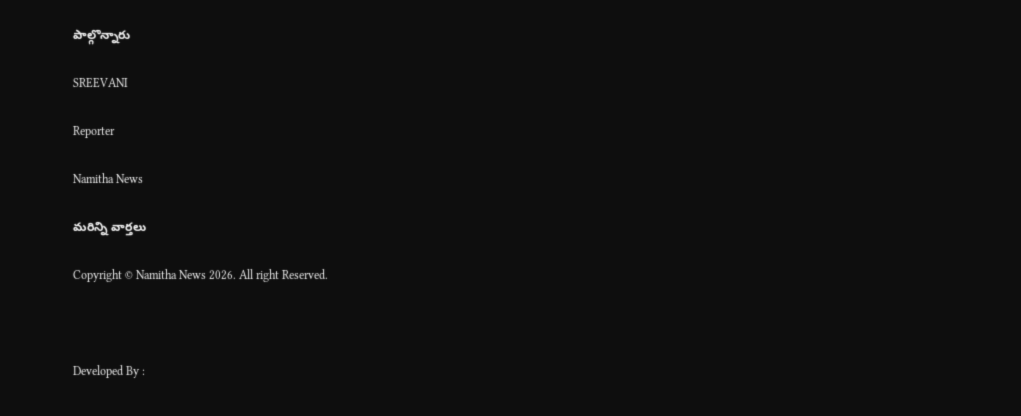పాల్గొన్నారు

SREEVANI

Reporter

Namitha News

మరిన్ని వార్తలు

Copyright © Namitha News 2026. All right Reserved.



Developed By :